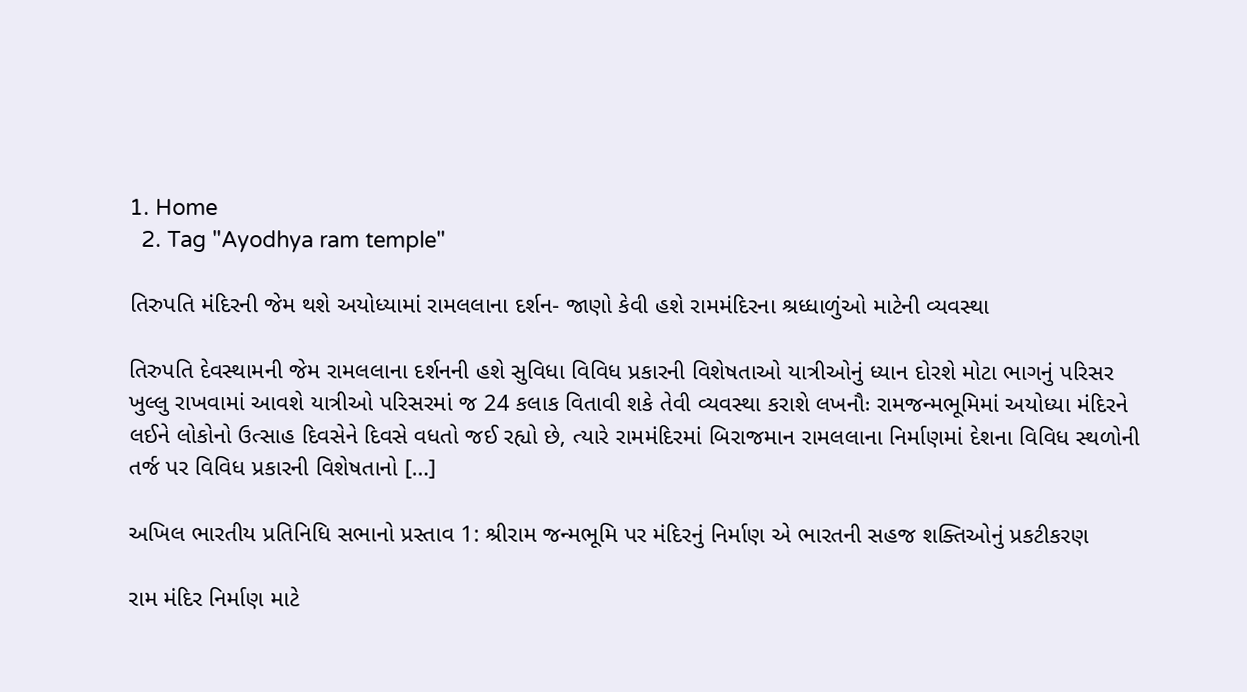1. Home
  2. Tag "Ayodhya ram temple"

તિરુપતિ મંદિરની જેમ થશે અયોધ્યામાં રામલલાના દર્શન- જાણો કેવી હશે રામમંદિરના શ્રધ્ધાળુંઓ માટેની વ્યવસ્થા

તિરુપતિ દેવસ્થામની જેમ રામલલાના દર્શનની હશે સુવિધા વિવિધ પ્રકારની વિશેષતાઓ યાત્રીઓનું ધ્યાન દોરશે મોટા ભાગનું પરિસર ખુલ્લુ રાખવામાં આવશે યાત્રીઓ પરિસરમાં જ 24 કલાક વિતાવી શકે તેવી વ્યવસ્થા કરાશે લખનૌઃ રામજન્મભૂમિમાં અયોધ્યા મંદિરને લઈને લોકોનો ઉત્સાહ દિવસેને દિવસે વધતો જઈ રહ્યો છે, ત્યારે રામમંદિરમાં બિરાજમાન રામલલાના નિર્માણમાં દેશના વિવિધ સ્થળોની તર્જ પર વિવિધ પ્રકારની વિશેષતાનો […]

અખિલ ભારતીય પ્રતિનિધિ સભાનો પ્રસ્તાવ 1: શ્રીરામ જન્મભૂમિ પર મંદિરનું નિર્માણ એ ભારતની સહજ શક્તિઓનું પ્રકટીકરણ

રામ મંદિર નિર્માણ માટે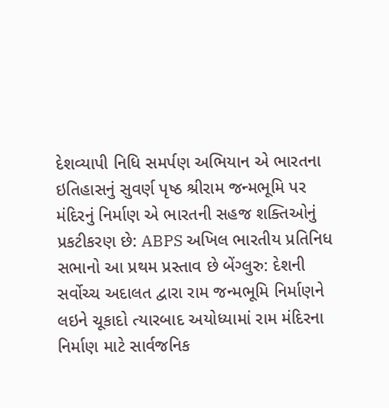દેશવ્યાપી નિધિ સમર્પણ અભિયાન એ ભારતના ઇતિહાસનું સુવર્ણ પૃષ્ઠ શ્રીરામ જન્મભૂમિ પર મંદિરનું નિર્માણ એ ભારતની સહજ શક્તિઓનું પ્રકટીકરણ છે: ABPS અખિલ ભારતીય પ્રતિનિધ સભાનો આ પ્રથમ પ્રસ્તાવ છે બેંગ્લુરુ: દેશની સર્વોચ્ચ અદાલત દ્વારા રામ જન્મભૂમિ નિર્માણને લઇને ચૂકાદો ત્યારબાદ અયોધ્યામાં રામ મંદિરના નિર્માણ માટે સાર્વજનિક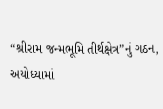“શ્રીરામ જન્મભૂમિ તીર્થક્ષેત્ર”નું ગઠન, અયોધ્યામાં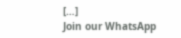[…]
Join our WhatsApp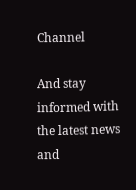Channel

And stay informed with the latest news and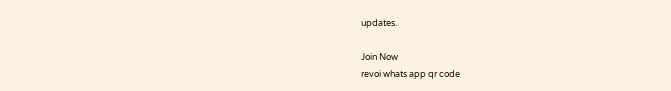updates.

Join Now
revoi whats app qr code